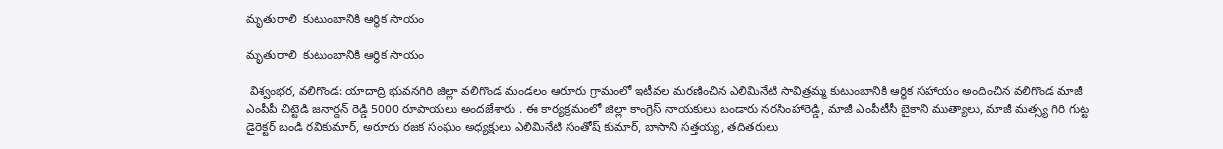మృతురాలి  కుటుంబానికి ఆర్థిక సాయం

మృతురాలి  కుటుంబానికి ఆర్థిక సాయం

 విశ్వంభర, వలిగొండ: యాదాద్రి భువనగిరి జిల్లా వలిగొండ మండలం ఆరూరు గ్రామంలో ఇటీవల మరణించిన ఎలిమినేటి సావిత్రమ్మ కుటుంబానికి ఆర్థిక సహాయం అందించిన వలిగొండ మాజీ ఎంపీపీ చిట్టెడి జనార్దన్ రెడ్డి 5000 రూపాయలు అందజేశారు . ఈ కార్యక్రమంలో జిల్లా కాంగ్రెస్ నాయకులు బండారు నరసింహారెడ్డి, మాజీ ఎంపీటీసీ బైకాని ముత్యాలు, మాజీ మత్స్య గిరి గుట్ట డైరెక్టర్ బండి రవికుమార్, అరూరు రజక సంఘం అధ్యక్షులు ఎలిమినేటి సంతోష్ కుమార్, బాసాని సత్తయ్య, తదితరులు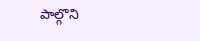పాల్గొని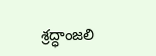శ్రద్ధాంజలి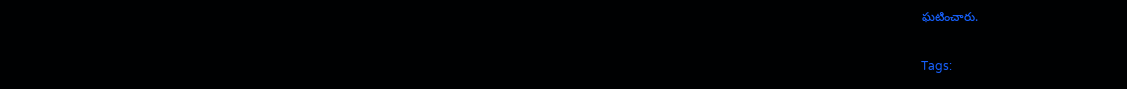ఘటించారు.

Tags: